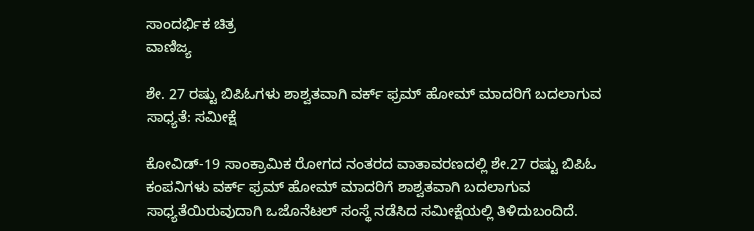ಸಾಂದರ್ಭಿಕ ಚಿತ್ರ
ವಾಣಿಜ್ಯ

ಶೇ. 27 ರಷ್ಟು ಬಿಪಿಓಗಳು ಶಾಶ್ವತವಾಗಿ ವರ್ಕ್ ಫ್ರಮ್ ಹೋಮ್ ಮಾದರಿಗೆ ಬದಲಾಗುವ ಸಾಧ್ಯತೆ: ಸಮೀಕ್ಷೆ

ಕೋವಿಡ್-19 ಸಾಂಕ್ರಾಮಿಕ ರೋಗದ ನಂತರದ ವಾತಾವರಣದಲ್ಲಿ ಶೇ.27 ರಷ್ಟು ಬಿಪಿಓ ಕಂಪನಿಗಳು ವರ್ಕ್ ಫ್ರಮ್ ಹೋಮ್ ಮಾದರಿಗೆ ಶಾಶ್ವತವಾಗಿ ಬದಲಾಗುವ ಸಾಧ್ಯತೆಯಿರುವುದಾಗಿ ಒಜೊನೆಟಲ್ ಸಂಸ್ಥೆ ನಡೆಸಿದ ಸಮೀಕ್ಷೆಯಲ್ಲಿ ತಿಳಿದುಬಂದಿದೆ.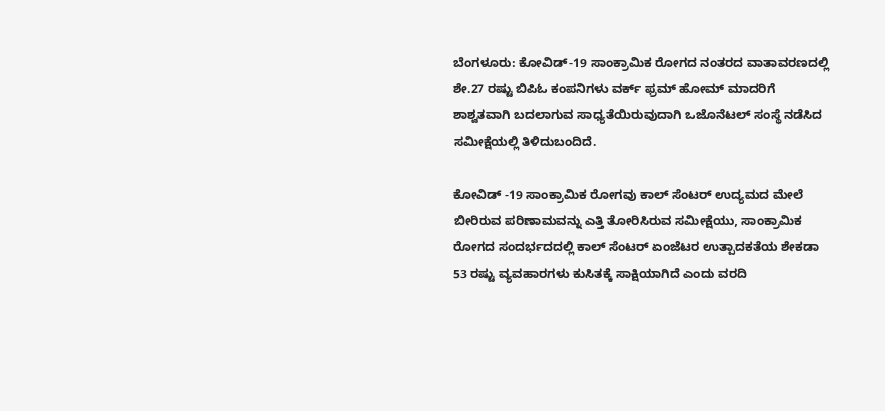ಬೆಂಗಳೂರು: ಕೋವಿಡ್-19 ಸಾಂಕ್ರಾಮಿಕ ರೋಗದ ನಂತರದ ವಾತಾವರಣದಲ್ಲಿ ಶೇ.27 ರಷ್ಟು ಬಿಪಿಓ ಕಂಪನಿಗಳು ವರ್ಕ್ ಫ್ರಮ್ ಹೋಮ್ ಮಾದರಿಗೆ ಶಾಶ್ವತವಾಗಿ ಬದಲಾಗುವ ಸಾಧ್ಯತೆಯಿರುವುದಾಗಿ ಒಜೊನೆಟಲ್ ಸಂಸ್ಥೆ ನಡೆಸಿದ ಸಮೀಕ್ಷೆಯಲ್ಲಿ ತಿಳಿದುಬಂದಿದೆ.

ಕೋವಿಡ್ -19 ಸಾಂಕ್ರಾಮಿಕ ರೋಗವು ಕಾಲ್ ಸೆಂಟರ್ ಉದ್ಯಮದ ಮೇಲೆ ಬೀರಿರುವ ಪರಿಣಾಮವನ್ನು ಎತ್ತಿ ತೋರಿಸಿರುವ ಸಮೀಕ್ಷೆಯು, ಸಾಂಕ್ರಾಮಿಕ ರೋಗದ ಸಂದರ್ಭದದಲ್ಲಿ ಕಾಲ್ ಸೆಂಟರ್ ಏಂಜೆಟರ ಉತ್ಪಾದಕತೆಯ ಶೇಕಡಾ 53 ರಷ್ಟು ವ್ಯವಹಾರಗಳು ಕುಸಿತಕ್ಕೆ ಸಾಕ್ಷಿಯಾಗಿದೆ ಎಂದು ವರದಿ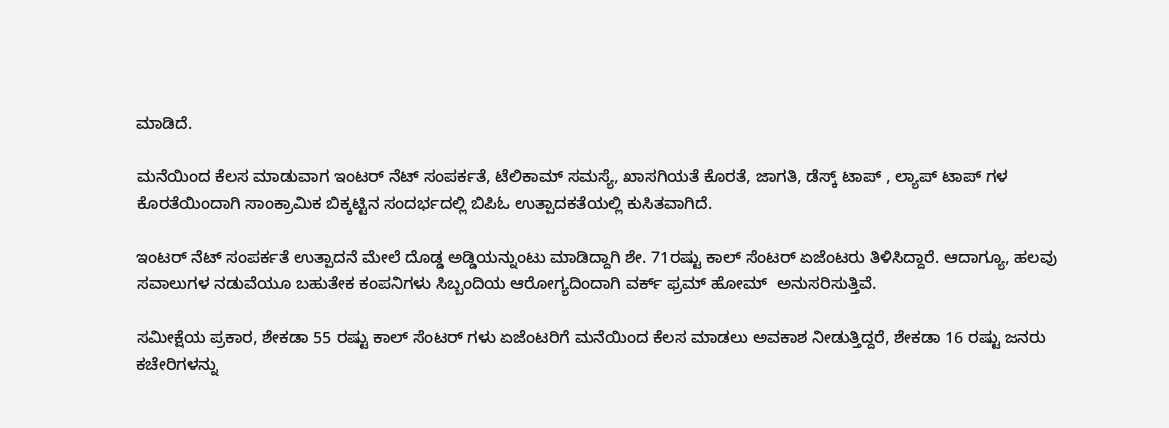ಮಾಡಿದೆ.

ಮನೆಯಿಂದ ಕೆಲಸ ಮಾಡುವಾಗ ಇಂಟರ್ ನೆಟ್ ಸಂಪರ್ಕತೆ, ಟೆಲಿಕಾಮ್ ಸಮಸ್ಯೆ, ಖಾಸಗಿಯತೆ ಕೊರತೆ, ಜಾಗತಿ, ಡೆಸ್ಕ್ ಟಾಪ್ , ಲ್ಯಾಪ್ ಟಾಪ್ ಗಳ ಕೊರತೆಯಿಂದಾಗಿ ಸಾಂಕ್ರಾಮಿಕ ಬಿಕ್ಕಟ್ಟಿನ ಸಂದರ್ಭದಲ್ಲಿ ಬಿಪಿಓ ಉತ್ಪಾದಕತೆಯಲ್ಲಿ ಕುಸಿತವಾಗಿದೆ.

ಇಂಟರ್ ನೆಟ್ ಸಂಪರ್ಕತೆ ಉತ್ಪಾದನೆ ಮೇಲೆ ದೊಡ್ಡ ಅಡ್ಡಿಯನ್ನುಂಟು ಮಾಡಿದ್ದಾಗಿ ಶೇ. 71ರಷ್ಟು ಕಾಲ್ ಸೆಂಟರ್ ಏಜೆಂಟರು ತಿಳಿಸಿದ್ದಾರೆ. ಆದಾಗ್ಯೂ, ಹಲವು ಸವಾಲುಗಳ ನಡುವೆಯೂ ಬಹುತೇಕ ಕಂಪನಿಗಳು ಸಿಬ್ಬಂದಿಯ ಆರೋಗ್ಯದಿಂದಾಗಿ ವರ್ಕ್ ಫ್ರಮ್ ಹೋಮ್  ಅನುಸರಿಸುತ್ತಿವೆ.

ಸಮೀಕ್ಷೆಯ ಪ್ರಕಾರ, ಶೇಕಡಾ 55 ರಷ್ಟು ಕಾಲ್ ಸೆಂಟರ್ ಗಳು ಏಜೆಂಟರಿಗೆ ಮನೆಯಿಂದ ಕೆಲಸ ಮಾಡಲು ಅವಕಾಶ ನೀಡುತ್ತಿದ್ದರೆ, ಶೇಕಡಾ 16 ರಷ್ಟು ಜನರು ಕಚೇರಿಗಳನ್ನು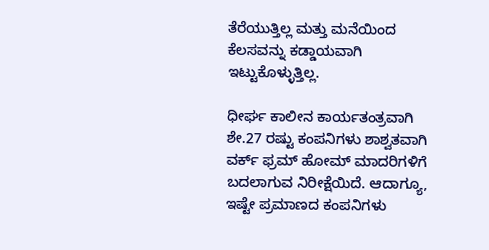ತೆರೆಯುತ್ತಿಲ್ಲ ಮತ್ತು ಮನೆಯಿಂದ ಕೆಲಸವನ್ನು ಕಡ್ಡಾಯವಾಗಿ ಇಟ್ಟುಕೊಳ್ಳುತ್ತಿಲ್ಲ.

ಧೀರ್ಘ ಕಾಲೀನ ಕಾರ್ಯತಂತ್ರವಾಗಿ ಶೇ.27 ರಷ್ಟು ಕಂಪನಿಗಳು ಶಾಶ್ವತವಾಗಿ ವರ್ಕ್ ಫ್ರಮ್ ಹೋಮ್ ಮಾದರಿಗಳಿಗೆ ಬದಲಾಗುವ ನಿರೀಕ್ಷೆಯಿದೆ. ಆದಾಗ್ಯೂ, ಇಷ್ಟೇ ಪ್ರಮಾಣದ ಕಂಪನಿಗಳು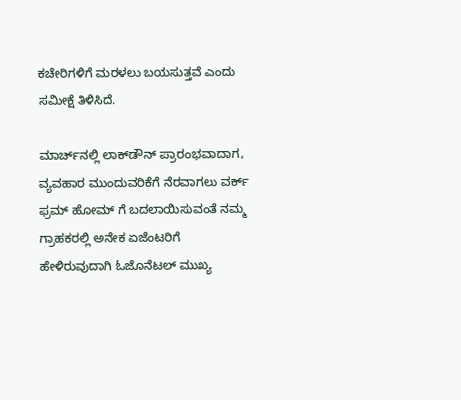ಕಚೇರಿಗಳಿಗೆ ಮರಳಲು ಬಯಸುತ್ತವೆ ಎಂದು ಸಮೀಕ್ಷೆ ತಿಳಿಸಿದೆ.

ಮಾರ್ಚ್‌ನಲ್ಲಿ ಲಾಕ್‌ಡೌನ್ ಪ್ರಾರಂಭವಾದಾಗ, ವ್ಯವಹಾರ ಮುಂದುವರಿಕೆಗೆ ನೆರವಾಗಲು ವರ್ಕ್ ಫ್ರಮ್ ಹೋಮ್ ಗೆ ಬದಲಾಯಿಸುವಂತೆ ನಮ್ಮ ಗ್ರಾಹಕರಲ್ಲಿ ಅನೇಕ ಏಜೆಂಟರಿಗೆ ಹೇಳಿರುವುದಾಗಿ ಓಜೊನೆಟಲ್ ಮುಖ್ಯ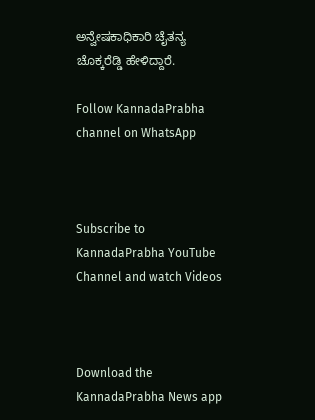ಅನ್ವೇಷಕಾಧಿಕಾರಿ ಚೈತನ್ಯ ಚೊಕ್ಕರೆಡ್ಡಿ ಹೇಳಿದ್ದಾರೆ.

Follow KannadaPrabha channel on WhatsApp



Subscribe to KannadaPrabha YouTube Channel and watch Videos



Download the KannadaPrabha News app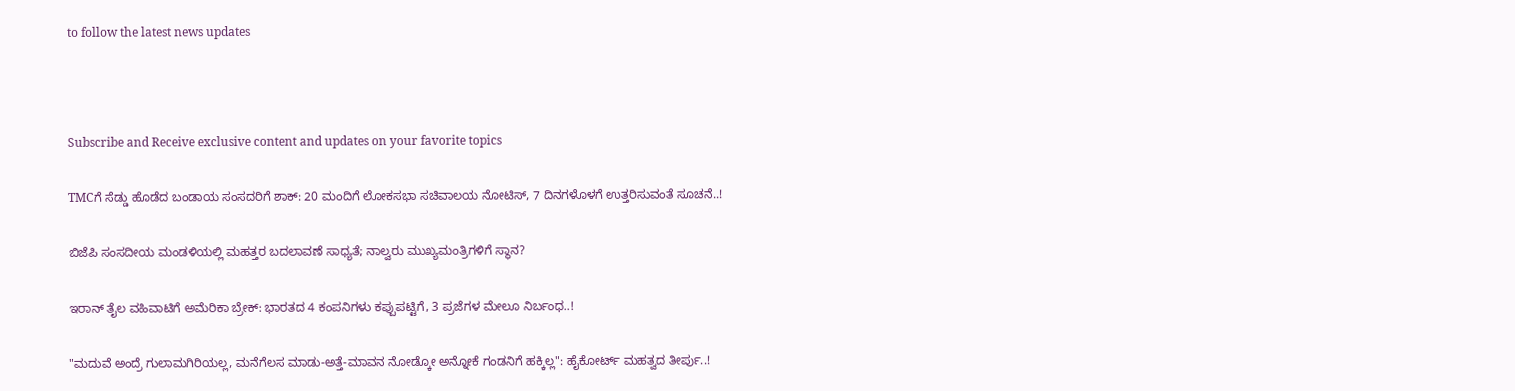to follow the latest news updates



Subscribe and Receive exclusive content and updates on your favorite topics

TMCಗೆ ಸೆಡ್ಡು ಹೊಡೆದ ಬಂಡಾಯ ಸಂಸದರಿಗೆ ಶಾಕ್‌: 20 ಮಂದಿಗೆ ಲೋಕಸಭಾ ಸಚಿವಾಲಯ ನೋಟಿಸ್‌, 7 ದಿನಗಳೊಳಗೆ ಉತ್ತರಿಸುವಂತೆ ಸೂಚನೆ..!

ಬಿಜೆಪಿ ಸಂಸದೀಯ ಮಂಡಳಿಯಲ್ಲಿ ಮಹತ್ತರ ಬದಲಾವಣೆ ಸಾಧ್ಯತೆ; ನಾಲ್ವರು ಮುಖ್ಯಮಂತ್ರಿಗಳಿಗೆ ಸ್ಥಾನ?

ಇರಾನ್‌ ತೈಲ ವಹಿವಾಟಿಗೆ ಅಮೆರಿಕಾ ಬ್ರೇಕ್: ಭಾರತದ 4 ಕಂಪನಿಗಳು ಕಪ್ಪುಪಟ್ಟಿಗೆ, 3 ಪ್ರಜೆಗಳ ಮೇಲೂ ನಿರ್ಬಂಧ..!

"ಮದುವೆ ಅಂದ್ರೆ ಗುಲಾಮಗಿರಿಯಲ್ಲ, ಮನೆಗೆಲಸ ಮಾಡು-ಅತ್ತೆ-ಮಾವನ ನೋಡ್ಕೋ ಅನ್ನೋಕೆ ಗಂಡನಿಗೆ ಹಕ್ಕಿಲ್ಲ": ಹೈಕೋರ್ಟ್ ಮಹತ್ವದ ತೀರ್ಪು..!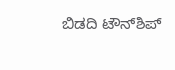ಬಿಡದಿ ಟೌನ್‌ಶಿಪ್‌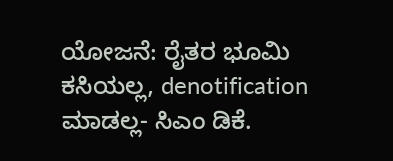ಯೋಜನೆ: ರೈತರ ಭೂಮಿ ಕಸಿಯಲ್ಲ, denotification ಮಾಡಲ್ಲ- ಸಿಎಂ ಡಿಕೆ.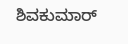ಶಿವಕುಮಾರ್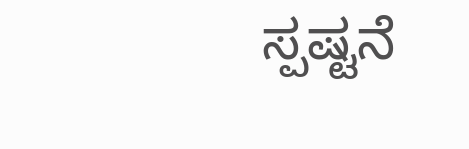ಸ್ಪಷ್ಟನೆ